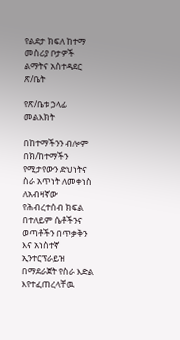የልደታ ክፍለ ከተማ
መስሪያ ቦታዎች ልማትና አስተዳደር ጽ/ቤት

የጽ/ቤቱ ኃላፊ መልእክት

በከተማችንን ብሎም በክ/ከተማችን የሚታየውን ድህነትና ስራ አጥነት ለመቀነስ ለአብዛኛው የሕብረተሰብ ክፍል በተለይም ሴቶችንና ወጣቶችን በጥቃቅን እና አነስተኛ ኢንተርፕራይዝ በማደራጀት የስራ እድል እየተፈጠረላቸዉ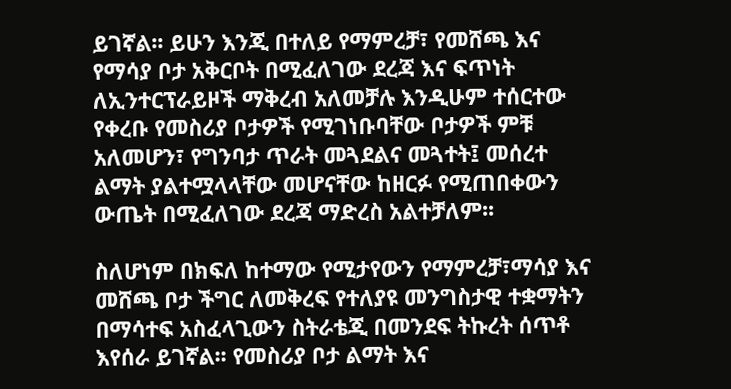ይገኛል፡፡ ይሁን እንጂ በተለይ የማምረቻ፣ የመሸጫ እና የማሳያ ቦታ አቅርቦት በሚፈለገው ደረጃ እና ፍጥነት ለኢንተርፕራይዞች ማቅረብ አለመቻሉ እንዲሁም ተሰርተው የቀረቡ የመስሪያ ቦታዎች የሚገነቡባቸው ቦታዎች ምቹ አለመሆን፣ የግንባታ ጥራት መጓደልና መጓተት፤ መሰረተ ልማት ያልተሟላላቸው መሆናቸው ከዘርፉ የሚጠበቀውን ውጤት በሚፈለገው ደረጃ ማድረስ አልተቻለም፡፡

ስለሆነም በክፍለ ከተማው የሚታየውን የማምረቻ፣ማሳያ እና መሸጫ ቦታ ችግር ለመቅረፍ የተለያዩ መንግስታዊ ተቋማትን በማሳተፍ አስፈላጊውን ስትራቴጂ በመንደፍ ትኩረት ሰጥቶ እየሰራ ይገኛል፡፡ የመስሪያ ቦታ ልማት እና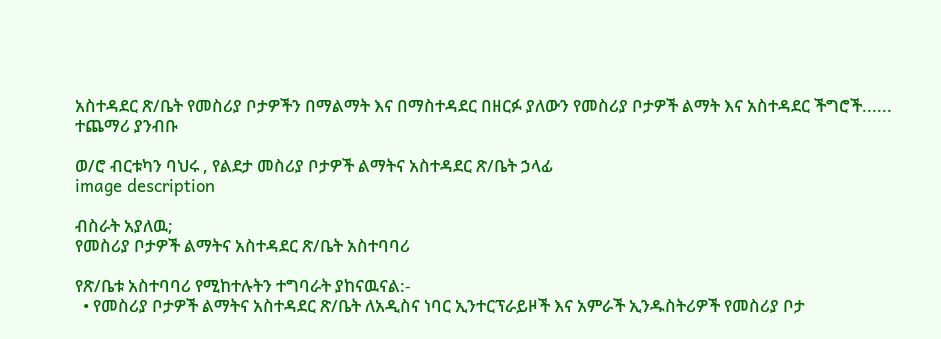አስተዳደር ጽ/ቤት የመስሪያ ቦታዎችን በማልማት እና በማስተዳደር በዘርፉ ያለውን የመስሪያ ቦታዎች ልማት እና አስተዳደር ችግሮች...... ተጨማሪ ያንብቡ

ወ/ሮ ብርቱካን ባህሩ , የልደታ መስሪያ ቦታዎች ልማትና አስተዳደር ጽ/ቤት ኃላፊ
image description

ብስራት አያለዉ;
የመስሪያ ቦታዎች ልማትና አስተዳደር ጽ/ቤት አስተባባሪ

የጽ/ቤቱ አስተባባሪ የሚከተሉትን ተግባራት ያከናዉናል:-
  • የመስሪያ ቦታዎች ልማትና አስተዳደር ጽ/ቤት ለአዲስና ነባር ኢንተርፕራይዞች እና አምራች ኢንዱስትሪዎች የመስሪያ ቦታ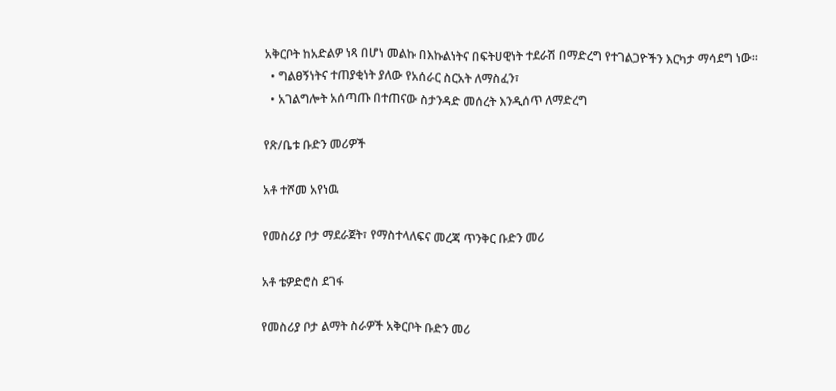አቅርቦት ከአድልዎ ነጻ በሆነ መልኩ በእኩልነትና በፍትሀዊነት ተደራሽ በማድረግ የተገልጋዮችን እርካታ ማሳደግ ነው።
  • ግልፀኝነትና ተጠያቂነት ያለው የአሰራር ስርአት ለማስፈን፣
  • አገልግሎት አሰጣጡ በተጠናው ስታንዳድ መሰረት እንዲሰጥ ለማድረግ

የጽ/ቤቱ ቡድን መሪዎች

አቶ ተሾመ አየነዉ

የመስሪያ ቦታ ማደራጀት፣ የማስተላለፍና መረጃ ጥንቅር ቡድን መሪ

አቶ ቴዎድሮስ ደገፋ

የመስሪያ ቦታ ልማት ስራዎች አቅርቦት ቡድን መሪ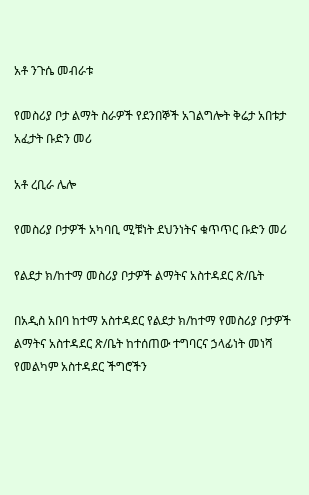አቶ ንጉሴ መብራቱ

የመስሪያ ቦታ ልማት ስራዎች የደንበኞች አገልግሎት ቅሬታ አበቱታ አፈታት ቡድን መሪ

አቶ ረቢራ ሌሎ

የመስሪያ ቦታዎች አካባቢ ሚቹነት ደህንነትና ቁጥጥር ቡድን መሪ

የልደታ ክ/ከተማ መስሪያ ቦታዎች ልማትና አስተዳደር ጽ/ቤት

በአዲስ አበባ ከተማ አስተዳደር የልደታ ክ/ከተማ የመስሪያ ቦታዎች ልማትና አስተዳደር ጽ/ቤት ከተሰጠው ተግባርና ኃላፊነት መነሻ የመልካም አስተዳደር ችግሮችን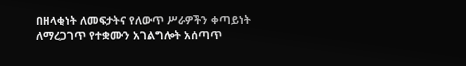በዘላቂነት ለመፍታትና የለውጥ ሥራዎችን ቀጣይነት ለማረጋገጥ የተቋሙን አገልግሎት አሰጣጥ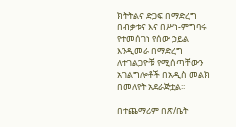ክትትልና ድጋፍ በማድረግ በብቃቱና እና በሥነ-ምግባሩ የተመሰገነ የሰው ኃይል እንዲመራ በማድረግ ለተገልጋዮቹ የሚሰጣቸውን አገልግሎቶች በአዲስ መልክ በመለየት አደራጅቷል፡፡

በተጨማሪም በጽ/ቤት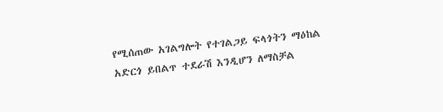የሚሰጠው አገልግሎት የተገልጋይ ፍላጎትን ማዕከል አድርጎ ይበልጥ ተደራሽ እንዲሆን ለማስቻል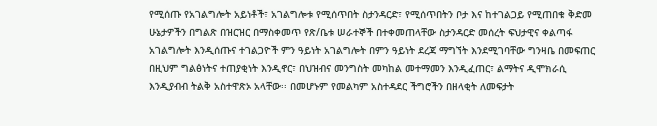የሚሰጡ የአገልግሎት አይነቶች፣ አገልግሎቱ የሚሰጥበት ስታንዳርድ፣ የሚሰጥበትን ቦታ እና ከተገልጋይ የሚጠበቁ ቅድመ ሁኔታዎችን በግልጽ በዝርዝር በማስቀመጥ የጽ/ቤቱ ሠራተኞች በተቀመጠላቸው ስታንዳርድ መሰረት ፍህታዊና ቀልጣፋ አገልግሎት እንዲሰጡና ተገልጋዮች ምን ዓይነት አገልግሎት በምን ዓይነት ደረጃ ማግኘት እንደሚገባቸው ግንዛቤ በመፍጠር በዚህም ግልፅነትና ተጠያቂነት እንዲኖር፣ በህዝብና መንግስት መካከል መተማመን እንዲፈጠር፣ ልማትና ዲሞክራሲ እንዲያብብ ትልቅ አስተዋጽኦ አላቸው፡፡ በመሆኑም የመልካም አስተዳደር ችግሮችን በዘላቂት ለመፍታት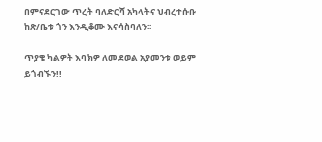በምናደርገው ጥረት ባለድርሻ አካላትና ህብረተሱቡ ከጽ/ቤቱ ጎን እንዲቆሙ እናሳስባለን፡፡

ጥያቄ ካልዎት እባክዎ ለመደወል አያመንቱ ወይም ይጎብኙን!!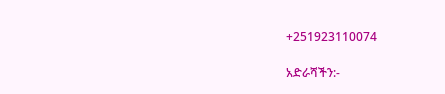+251923110074

አድራሻችን:-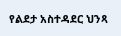የልደታ አስተዳደር ህንጻ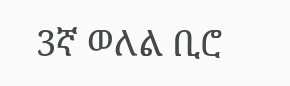3ኛ ወለል ቢሮ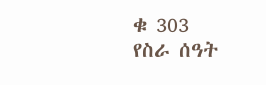ቁ 303
የስራ ሰዓት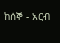ከሰኞ - አርብ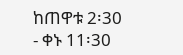ከጠዋቱ 2፡30 - ቀኑ 11፡30